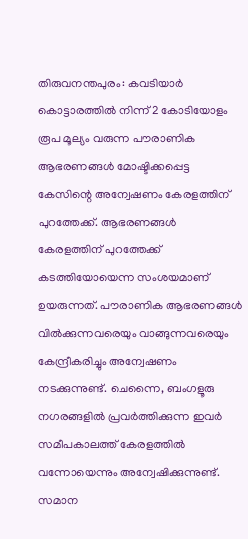തിരുവനന്തപുരം: കവടിയാർ കൊട്ടാരത്തിൽ നിന്ന് 2 കോടിയോളം രൂപ മൂല്യം വരുന്ന പൗരാണിക ആഭരണങ്ങൾ മോഷ്ടിക്കപ്പെട്ട കേസിന്റെ അന്വേഷണം കേരളത്തിന് പുറത്തേക്ക്. ആഭരണങ്ങൾ കേരളത്തിന് പുറത്തേക്ക് കടത്തിയോയെന്ന സംശയമാണ് ഉയരുന്നത്. പൗരാണിക ആഭരണങ്ങൾ വിൽക്കുന്നവരെയും വാങ്ങുന്നവരെയും കേന്ദ്രീകരിച്ചും അന്വേഷണം നടക്കുന്നുണ്ട്. ചെന്നൈ, ബംഗളൂരു നഗരങ്ങളിൽ പ്രവർത്തിക്കുന്ന ഇവർ സമീപകാലത്ത് കേരളത്തിൽ വന്നോയെന്നും അന്വേഷിക്കുന്നുണ്ട്. സമാന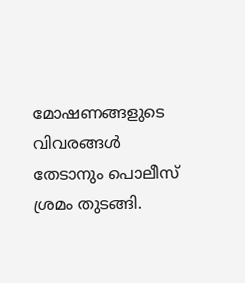മോഷണങ്ങളുടെ വിവരങ്ങൾ തേടാനും പൊലീസ് ശ്രമം തുടങ്ങി.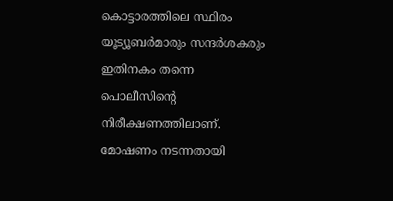കൊട്ടാരത്തിലെ സ്ഥിരം യൂട്യൂബർമാരും സന്ദർശകരും ഇതിനകം തന്നെ പൊലീസിന്റെ നിരീക്ഷണത്തിലാണ്. മോഷണം നടന്നതായി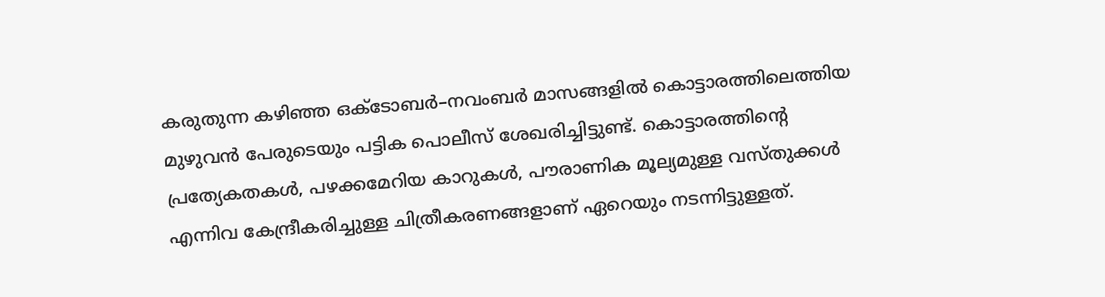കരുതുന്ന കഴിഞ്ഞ ഒക്ടോബർ–നവംബർ മാസങ്ങളിൽ കൊട്ടാരത്തിലെത്തിയ മുഴുവൻ പേരുടെയും പട്ടിക പൊലീസ് ശേഖരിച്ചിട്ടുണ്ട്. കൊട്ടാരത്തിന്റെ പ്രത്യേകതകൾ, പഴക്കമേറിയ കാറുകൾ, പൗരാണിക മൂല്യമുള്ള വസ്തുക്കൾ എന്നിവ കേന്ദ്രീകരിച്ചുള്ള ചിത്രീകരണങ്ങളാണ് ഏറെയും നടന്നിട്ടുള്ളത്.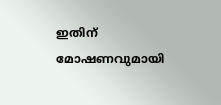ഇതിന് മോഷണവുമായി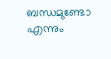ബന്ധമുണ്ടോ എന്നും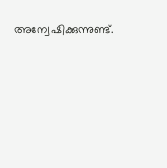അന്വേഷിക്കുന്നുണ്ട്.